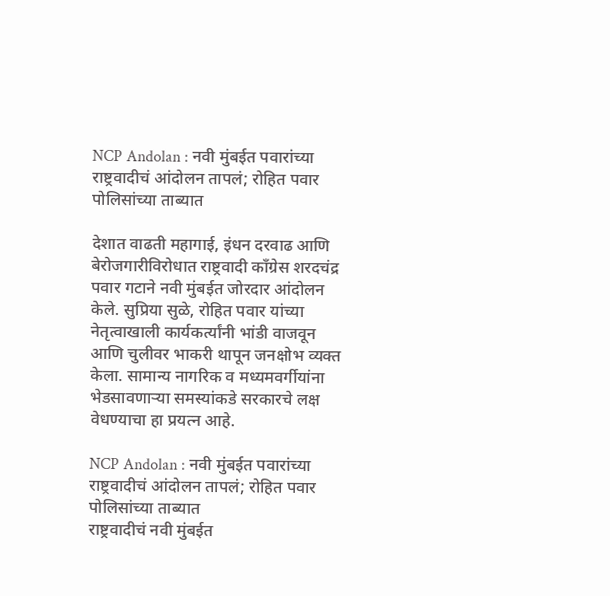NCP Andolan : नवी मुंबईत पवारांच्या राष्ट्रवादीचं आंदोलन तापलं; रोहित पवार पोलिसांच्या ताब्यात

देशात वाढती महागाई, इंधन दरवाढ आणि बेरोजगारीविरोधात राष्ट्रवादी काँग्रेस शरदचंद्र पवार गटाने नवी मुंबईत जोरदार आंदोलन केले. सुप्रिया सुळे, रोहित पवार यांच्या नेतृत्वाखाली कार्यकर्त्यांनी भांडी वाजवून आणि चुलीवर भाकरी थापून जनक्षोभ व्यक्त केला. सामान्य नागरिक व मध्यमवर्गीयांना भेडसावणाऱ्या समस्यांकडे सरकारचे लक्ष वेधण्याचा हा प्रयत्न आहे.

NCP Andolan : नवी मुंबईत पवारांच्या राष्ट्रवादीचं आंदोलन तापलं; रोहित पवार पोलिसांच्या ताब्यात
राष्ट्रवादीचं नवी मुंबईत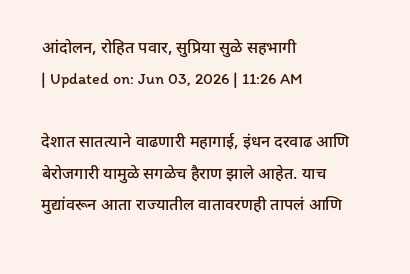आंदोलन, रोहित पवार, सुप्रिया सुळे सहभागी
| Updated on: Jun 03, 2026 | 11:26 AM

देशात सातत्याने वाढणारी महागाई, इंधन दरवाढ आणि बेरोजगारी यामुळे सगळेच हैराण झाले आहेत. याच मुद्यांवरून आता राज्यातील वातावरणही तापलं आणि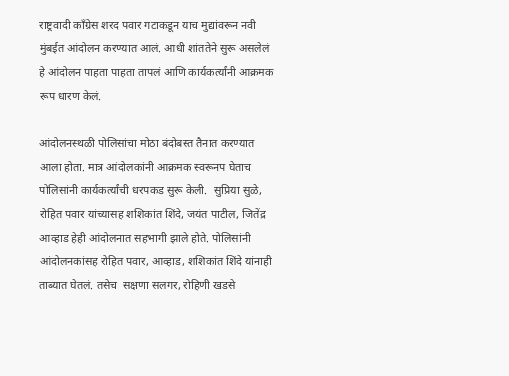राष्ट्रवादी काँग्रेस शरद पवार गटाकडून याच मुद्यांवरून नवी मुंबईत आंदोलन करण्यात आलं. आधी शांततेने सुरू असलेलं हे आंदोलन पाहता पाहता तापलं आणि कार्यकर्त्यांनी आक्रमक रूप धारण केलं.

आंदोलनस्थळी पोलिसांचा मोठा बंदोबस्त तैनात करण्यात आला होता. मात्र आंदोलकांनी आक्रमक स्वरूनप घेताच पोलिसांनी कार्यकर्त्यांची धरपकड सुरू केली.  सुप्रिया सुळे, रोहित पवार यांच्यासह शशिकांत शिंदे, जयंत पाटील, जितेंद्र आव्हाड हेही आंदोलनात सहभागी झाले होते. पोलिसांनी आंदोलनकांसह रोहित पवार, आव्हाड, शशिकांत शिंदे यांनाही ताब्यात घेतलं. तसेच  सक्षणा सलगर, रोहिणी खडसे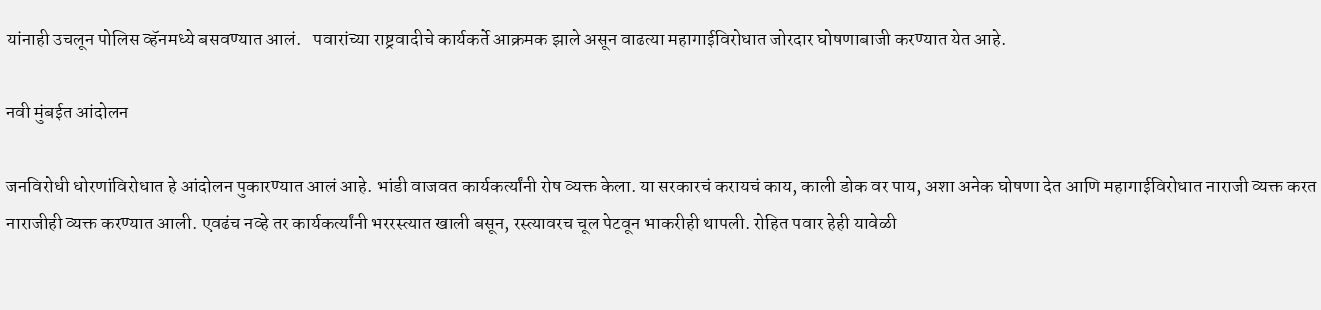यांनाही उचलून पोलिस व्हॅनमध्ये बसवण्यात आलं.   पवारांच्या राष्ट्रवादीचे कार्यकर्ते आक्रमक झाले असून वाढत्या महागाईविरोधात जोरदार घोषणाबाजी करण्यात येत आहे.

नवी मुंबईत आंदोलन

जनविरोधी धोरणांविरोधात हे आंदोलन पुकारण्यात आलं आहे. भांडी वाजवत कार्यकर्त्यांनी रोष व्यक्त केला. या सरकारचं करायचं काय, काली डोक वर पाय, अशा अनेक घोषणा देत आणि महागाईविरोधात नाराजी व्यक्त करत नाराजीही व्यक्त करण्यात आली. एवढंच नव्हे तर कार्यकर्त्यांनी भररस्त्यात खाली बसून, रस्त्यावरच चूल पेटवून भाकरीही थापली. रोहित पवार हेही यावेळी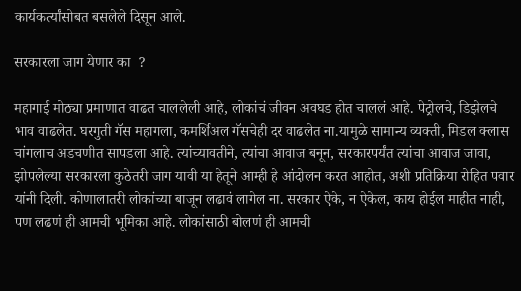कार्यकर्त्यांसोबत बसलेले दिसून आले.

सरकारला जाग येणार का  ?

महागाई मोठ्या प्रमाणात वाढत चाललेली आहे, लोकांचं जीवन अवघड होत चाललं आहे. पेट्रोलचे, डिझेलचे भाव वाढलेत. घरगुती गॅस महागला, कमर्शिअल गॅसचेही दर वाढलेत ना.यामुळे सामान्य व्यक्ती, मिडल क्लास चांगलाच अडचणीत सापडला आहे. त्यांच्यावतीने, त्यांचा आवाज बनून, सरकारपर्यंत त्यांचा आवाज जावा, झोपलेल्या सरकारला कुठेतरी जाग यावी या हेतूने आम्ही हे आंदोलन करत आहोत, अशी प्रतिक्रिया रोहित पवार यांनी दिली. कोणालातरी लोकांच्या बाजून लढावं लागेल ना. सरकार ऐके, न ऐकेल, काय होईल माहीत नाही, पण लढणं ही आमची भूमिका आहे. लोकांसाठी बोलणं ही आमची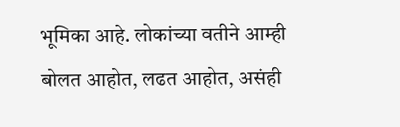भूमिका आहे. लोकांच्या वतीने आम्ही बोलत आहोत, लढत आहोत, असंही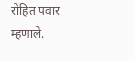रोहित पवार म्हणाले.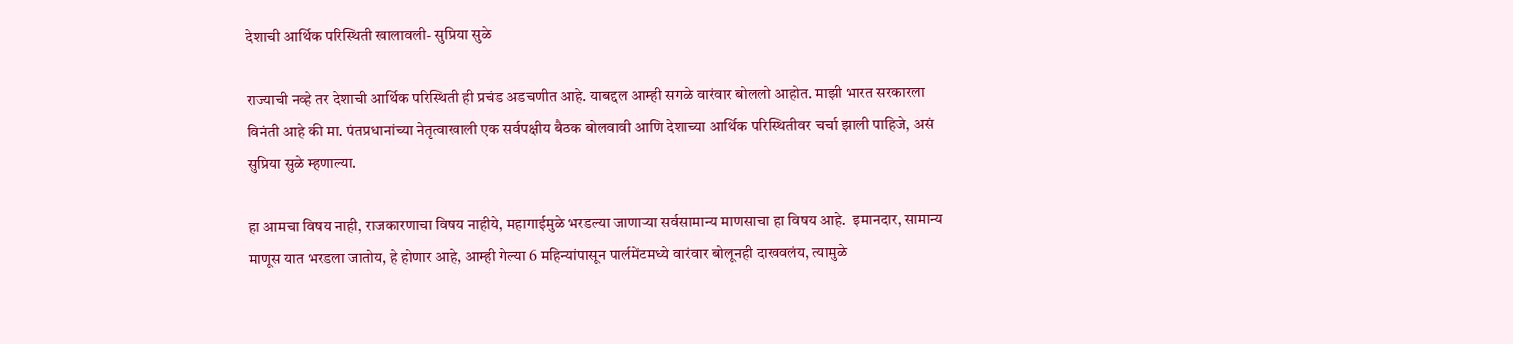देशाची आर्थिक परिस्थिती खालावली- सुप्रिया सुळे

राज्याची नव्हे तर देशाची आर्थिक परिस्थिती ही प्रचंड अडचणीत आहे. याबद्दल आम्ही सगळे वारंवार बोललो आहोत. माझी भारत सरकारला विनंती आहे की मा. पंतप्रधानांच्या नेतृत्वाखाली एक सर्वपक्षीय बैठक बोलवावी आणि देशाच्या आर्थिक परिस्थितीवर चर्चा झाली पाहिजे, असं सुप्रिया सुळे म्हणाल्या.

हा आमचा विषय नाही, राजकारणाचा विषय नाहीये, महागाईमुळे भरडल्या जाणाऱ्या सर्वसामान्य माणसाचा हा विषय आहे.  इमानदार, सामान्य माणूस यात भरडला जातोय, हे होणार आहे, आम्ही गेल्या 6 महिन्यांपासून पार्लमेंटमध्ये वारंवार बोलूनही दाखवलंय, त्यामुळे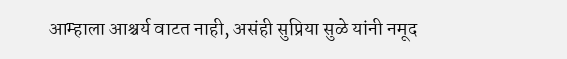आम्हाला आश्चर्य वाटत नाही, असंही सुप्रिया सुळे यांनी नमूद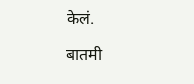केलं.

बातमी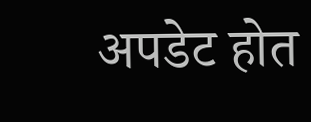अपडेट होत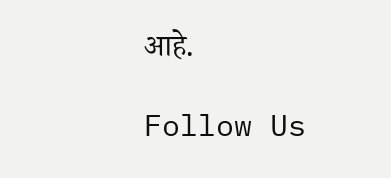आहे.

Follow Us